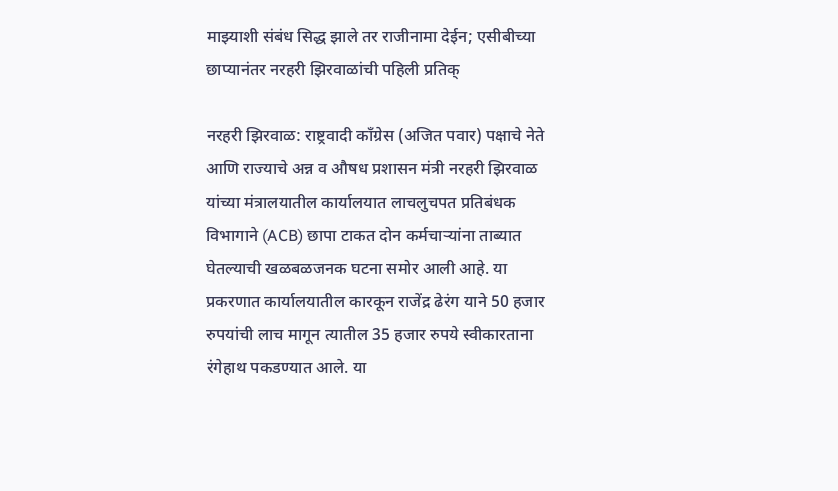माझ्याशी संबंध सिद्ध झाले तर राजीनामा देईन; एसीबीच्या छाप्यानंतर नरहरी झिरवाळांची पहिली प्रतिक्

नरहरी झिरवाळ: राष्ट्रवादी काँग्रेस (अजित पवार) पक्षाचे नेते आणि राज्याचे अन्न व औषध प्रशासन मंत्री नरहरी झिरवाळ यांच्या मंत्रालयातील कार्यालयात लाचलुचपत प्रतिबंधक विभागाने (ACB) छापा टाकत दोन कर्मचाऱ्यांना ताब्यात घेतल्याची खळबळजनक घटना समोर आली आहे. या प्रकरणात कार्यालयातील कारकून राजेंद्र ढेरंग याने 50 हजार रुपयांची लाच मागून त्यातील 35 हजार रुपये स्वीकारताना रंगेहाथ पकडण्यात आले. या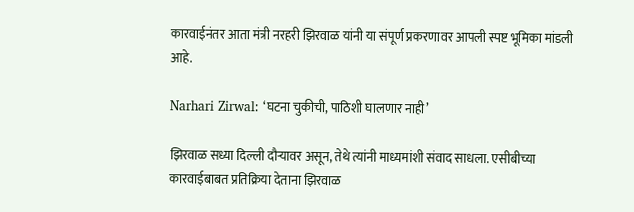कारवाईनंतर आता मंत्री नरहरी झिरवाळ यांनी या संपूर्ण प्रकरणावर आपली स्पष्ट भूमिका मांडली आहे.

Narhari Zirwal: ‘घटना चुकीची, पाठिशी घालणार नाही’

झिरवाळ सध्या दिल्ली दौऱ्यावर असून, तेथे त्यांनी माध्यमांशी संवाद साधला. एसीबीच्या कारवाईबाबत प्रतिक्रिया देताना झिरवाळ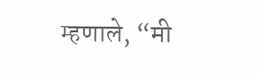म्हणाले, “मी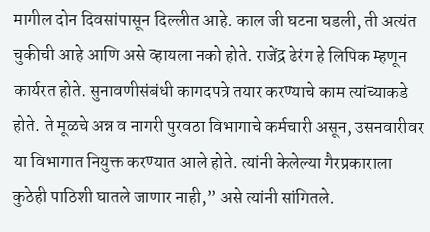मागील दोन दिवसांपासून दिल्लीत आहे. काल जी घटना घडली, ती अत्यंत चुकीची आहे आणि असे व्हायला नको होते. राजेंद्र ढेरंग हे लिपिक म्हणून कार्यरत होते. सुनावणीसंबंधी कागदपत्रे तयार करण्याचे काम त्यांच्याकडे होते. ते मूळचे अन्न व नागरी पुरवठा विभागाचे कर्मचारी असून, उसनवारीवर या विभागात नियुक्त करण्यात आले होते. त्यांनी केलेल्या गैरप्रकाराला कुठेही पाठिशी घातले जाणार नाही,” असे त्यांनी सांगितले.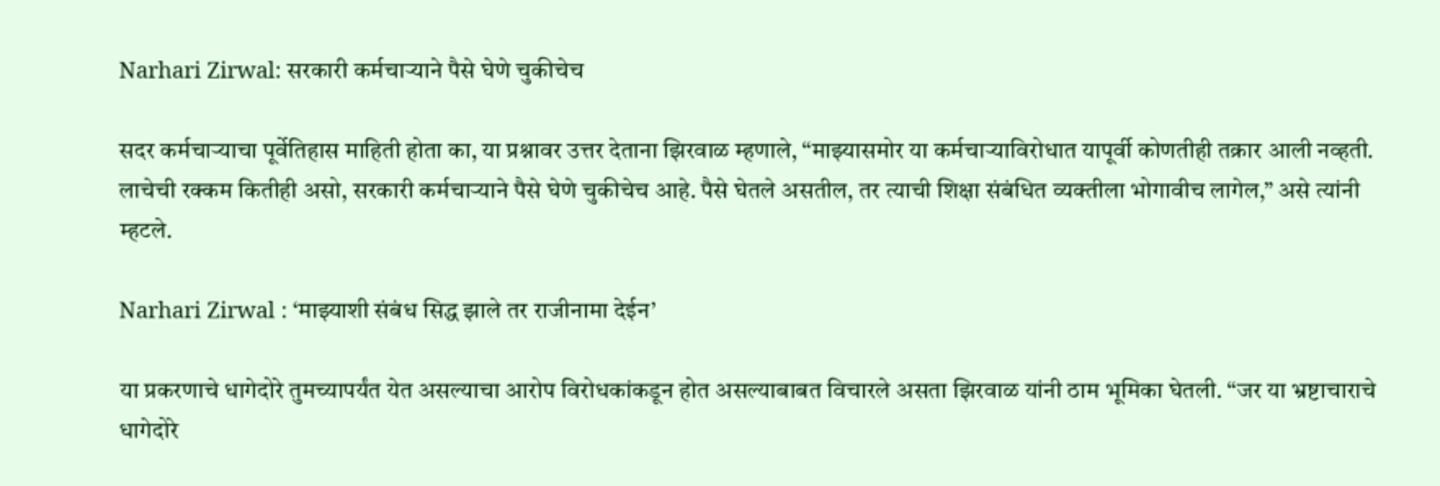Narhari Zirwal: सरकारी कर्मचाऱ्याने पैसे घेणे चुकीचेच

सदर कर्मचाऱ्याचा पूर्वेतिहास माहिती होता का, या प्रश्नावर उत्तर देताना झिरवाळ म्हणाले, “माझ्यासमोर या कर्मचाऱ्याविरोधात यापूर्वी कोणतीही तक्रार आली नव्हती. लाचेची रक्कम कितीही असो, सरकारी कर्मचाऱ्याने पैसे घेणे चुकीचेच आहे. पैसे घेतले असतील, तर त्याची शिक्षा संबंधित व्यक्तीला भोगावीच लागेल,” असे त्यांनी म्हटले.

Narhari Zirwal : ‘माझ्याशी संबंध सिद्ध झाले तर राजीनामा देईन’

या प्रकरणाचे धागेदोरे तुमच्यापर्यंत येत असल्याचा आरोप विरोधकांकडून होत असल्याबाबत विचारले असता झिरवाळ यांनी ठाम भूमिका घेतली. “जर या भ्रष्टाचाराचे धागेदोरे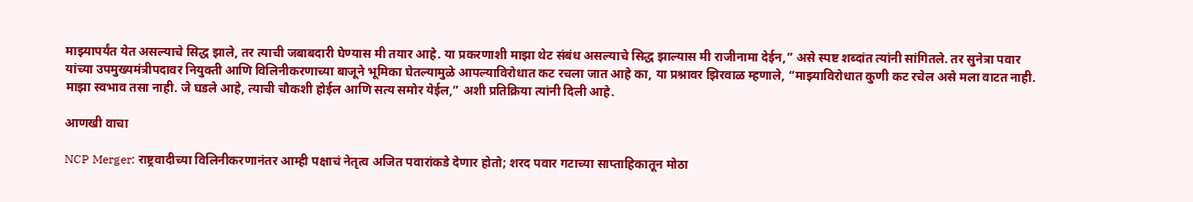माझ्यापर्यंत येत असल्याचे सिद्ध झाले, तर त्याची जबाबदारी घेण्यास मी तयार आहे. या प्रकरणाशी माझा थेट संबंध असल्याचे सिद्ध झाल्यास मी राजीनामा देईन,” असे स्पष्ट शब्दांत त्यांनी सांगितले. तर सुनेत्रा पवार यांच्या उपमुख्यमंत्रीपदावर नियुक्ती आणि विलिनीकरणाच्या बाजूने भूमिका घेतल्यामुळे आपल्याविरोधात कट रचला जात आहे का, या प्रश्नावर झिरवाळ म्हणाले, “माझ्याविरोधात कुणी कट रचेल असे मला वाटत नाही. माझा स्वभाव तसा नाही. जे घडले आहे, त्याची चौकशी होईल आणि सत्य समोर येईल,” अशी प्रतिक्रिया त्यांनी दिली आहे.

आणखी वाचा

NCP Merger: राष्ट्रवादीच्या विलिनीकरणानंतर आम्ही पक्षाचं नेतृत्व अजित पवारांकडे देणार होतो; शरद पवार गटाच्या साप्ताहिकातून मोठा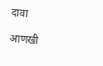दावा

आणखी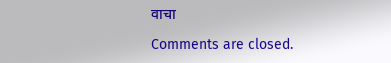वाचा

Comments are closed.